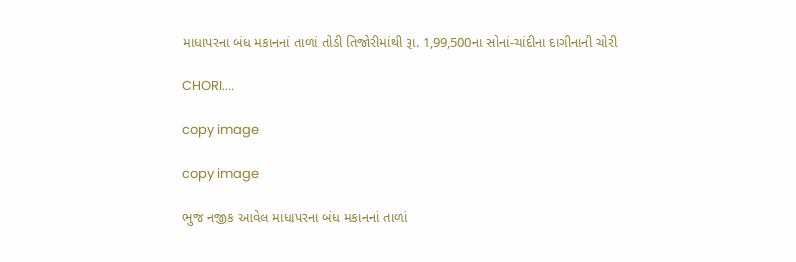માધાપરના બંધ મકાનનાં તાળાં તોડી તિજોરીમાંથી રૂા. 1,99,500ના સોનાં-ચાંદીના દાગીનાની ચોરી

CHORI....

copy image

copy image

ભુજ નજીક આવેલ માધાપરના બંધ મકાનનાં તાળાં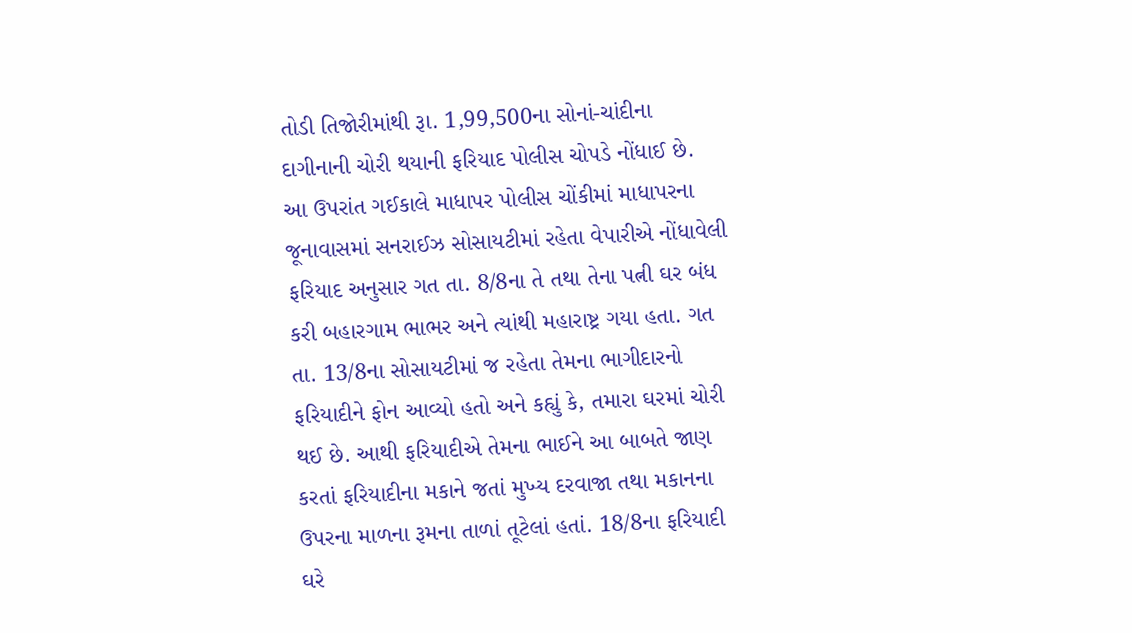તોડી તિજોરીમાંથી રૂા. 1,99,500ના સોનાં-ચાંદીના દાગીનાની ચોરી થયાની ફરિયાદ પોલીસ ચોપડે નોંધાઈ છે. આ ઉપરાંત ગઈકાલે માધાપર પોલીસ ચોંકીમાં માધાપરના જૂનાવાસમાં સનરાઈઝ સોસાયટીમાં રહેતા વેપારીએ નોંધાવેલી ફરિયાદ અનુસાર ગત તા. 8/8ના તે તથા તેના પત્ની ઘર બંધ કરી બહારગામ ભાભર અને ત્યાંથી મહારાષ્ટ્ર ગયા હતા. ગત તા. 13/8ના સોસાયટીમાં જ રહેતા તેમના ભાગીદારનો ફરિયાદીને ફોન આવ્યો હતો અને કહ્યું કે, તમારા ઘરમાં ચોરી થઈ છે. આથી ફરિયાદીએ તેમના ભાઈને આ બાબતે જાણ કરતાં ફરિયાદીના મકાને જતાં મુખ્ય દરવાજા તથા મકાનના ઉપરના માળના રૂમના તાળાં તૂટેલાં હતાં. 18/8ના ફરિયાદી ઘરે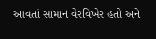આવતાં સામાન વેરવિખેર હતો અને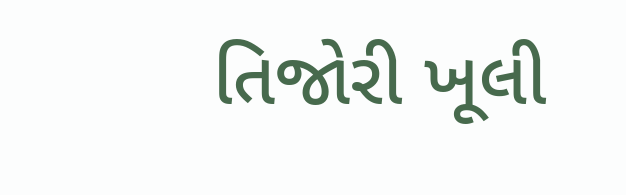તિજોરી ખૂલી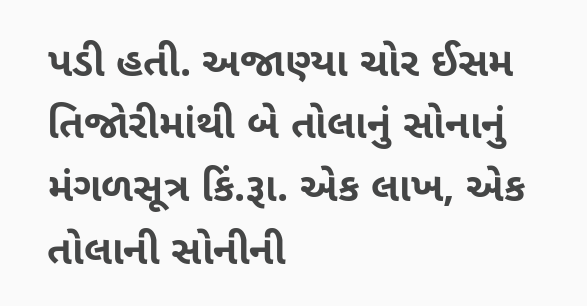પડી હતી. અજાણ્યા ચોર ઈસમ તિજોરીમાંથી બે તોલાનું સોનાનું મંગળસૂત્ર કિં.રૂા. એક લાખ, એક તોલાની સોનીની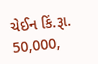ચેઈન કિં.રૂા. 50,000,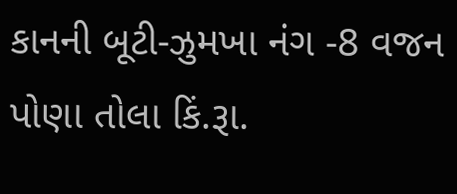કાનની બૂટી-ઝુમખા નંગ -8 વજન પોણા તોલા કિં.રૂા.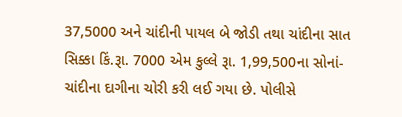37,5000 અને ચાંદીની પાયલ બે જોડી તથા ચાંદીના સાત સિક્કા કિં.રૂા. 7000 એમ કુલ્લે રૂા. 1,99,500ના સોનાં-ચાંદીના દાગીના ચોરી કરી લઈ ગયા છે. પોલીસે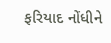ફરિયાદ નોંધીને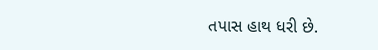તપાસ હાથ ધરી છે.